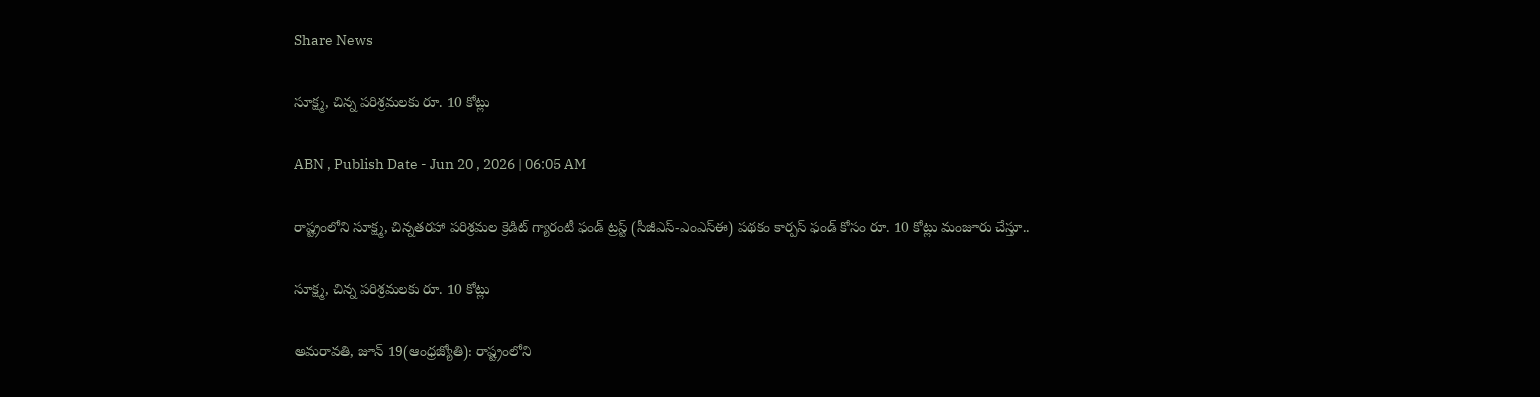Share News

సూక్ష్మ, చిన్న పరిశ్రమలకు రూ. 10 కోట్లు

ABN , Publish Date - Jun 20 , 2026 | 06:05 AM

రాష్ట్రంలోని సూక్ష్మ, చిన్నతరహా పరిశ్రమల క్రెడిట్‌ గ్యారంటీ ఫండ్‌ ట్రస్ట్‌ (సీజీఎస్-ఎంఎస్ఈ) పథకం కార్పస్‌ ఫండ్‌ కోసం రూ. 10 కోట్లు మంజూరు చేస్తూ..

సూక్ష్మ, చిన్న పరిశ్రమలకు రూ. 10 కోట్లు

అమరావతి, జూన్‌ 19(ఆంధ్రజ్యోతి): రాష్ట్రంలోని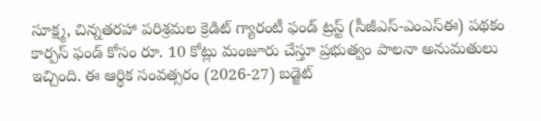సూక్ష్మ, చిన్నతరహా పరిశ్రమల క్రెడిట్‌ గ్యారంటీ ఫండ్‌ ట్రస్ట్‌ (సీజీఎస్-ఎంఎస్ఈ) పథకం కార్పస్‌ ఫండ్‌ కోసం రూ. 10 కోట్లు మంజూరు చేస్తూ ప్రభుత్వం పాలనా అనుమతులు ఇచ్చింది. ఈ ఆర్థిక సంవత్సరం (2026-27) బడ్జెట్‌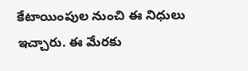కేటాయింపుల నుంచి ఈ నిధులు ఇచ్చారు. ఈ మేరకు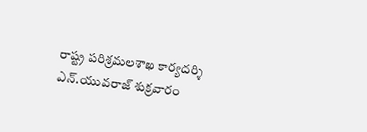రాష్ట్ర పరిశ్రమలశాఖ కార్యదర్శి ఎన్‌.యువరాజ్‌ శుక్రవారం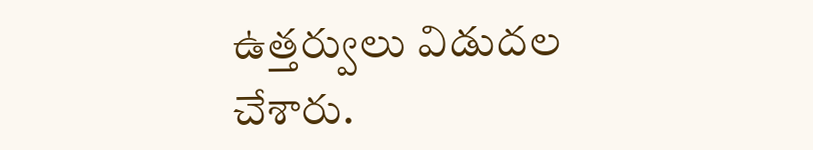ఉత్తర్వులు విడుదల చేశారు.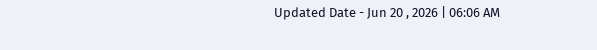Updated Date - Jun 20 , 2026 | 06:06 AM